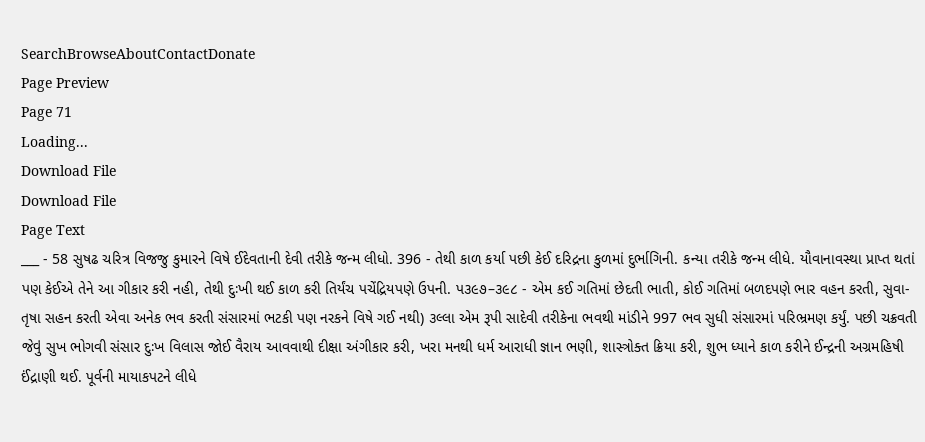SearchBrowseAboutContactDonate
Page Preview
Page 71
Loading...
Download File
Download File
Page Text
___ - 58 સુષઢ ચરિત્ર વિજજુ કુમારને વિષે ઈદેવતાની દેવી તરીકે જન્મ લીધો. 396 - તેથી કાળ કર્યા પછી કેઈ દરિદ્રના કુળમાં દુર્ભાગિની. કન્યા તરીકે જન્મ લીધે. યૌવાનાવસ્થા પ્રાપ્ત થતાં પણ કેઈએ તેને આ ગીકાર કરી નહી, તેથી દુઃખી થઈ કાળ કરી તિર્યંચ પચેંદ્રિયપણે ઉપની. પ૩૯૭–૩૯૮ - એમ કઈ ગતિમાં છેદતી ભાતી, કોઈ ગતિમાં બળદપણે ભાર વહન કરતી, સુવા-તૃષા સહન કરતી એવા અનેક ભવ કરતી સંસારમાં ભટકી પણ નરકને વિષે ગઈ નથી) ૩લ્લા એમ રૂપી સાદેવી તરીકેના ભવથી માંડીને 997 ભવ સુધી સંસારમાં પરિભ્રમણ કર્યું. પછી ચક્રવતી જેવું સુખ ભોગવી સંસાર દુઃખ વિલાસ જોઈ વૈરાય આવવાથી દીક્ષા અંગીકાર કરી, ખરા મનથી ધર્મ આરાધી જ્ઞાન ભણી, શાસ્ત્રોક્ત ક્રિયા કરી, શુભ ધ્યાને કાળ કરીને ઈન્દ્રની અગ્રમહિષી ઈંદ્રાણી થઈ. પૂર્વની માયાકપટને લીધે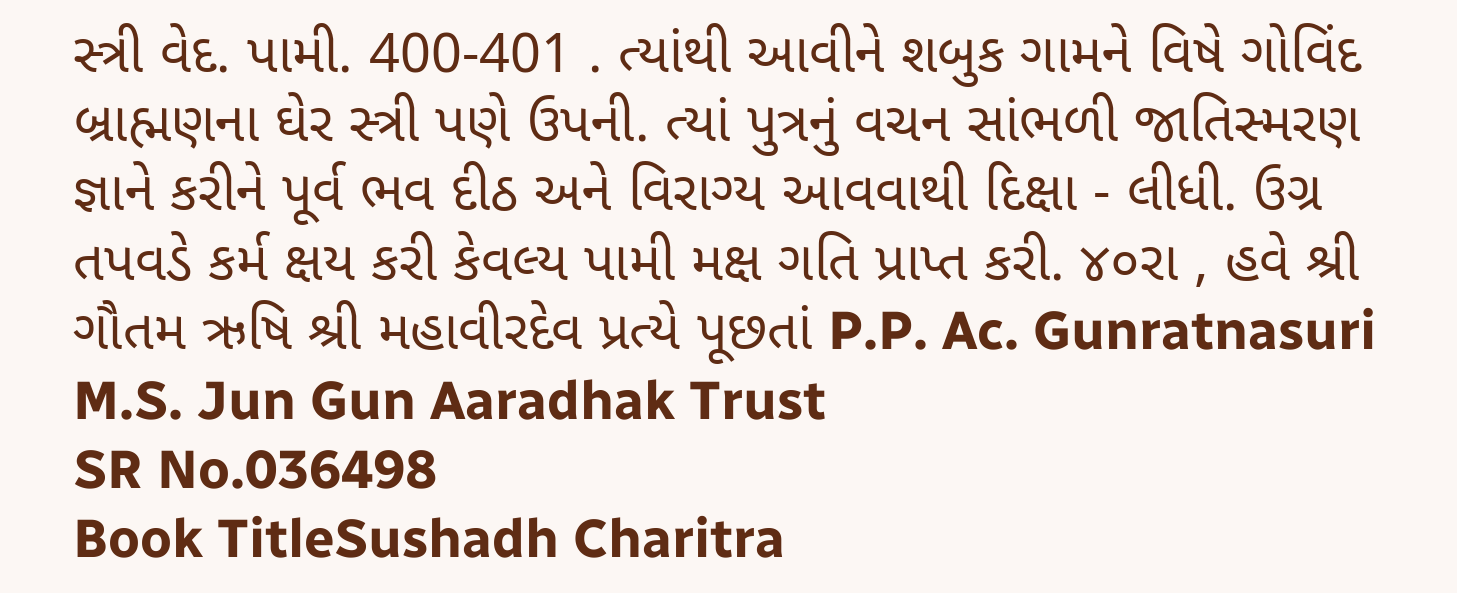સ્ત્રી વેદ. પામી. 400-401 . ત્યાંથી આવીને શબુક ગામને વિષે ગોવિંદ બ્રાહ્મણના ઘેર સ્ત્રી પણે ઉપની. ત્યાં પુત્રનું વચન સાંભળી જાતિસ્મરણ જ્ઞાને કરીને પૂર્વ ભવ દીઠ અને વિરાગ્ય આવવાથી દિક્ષા - લીધી. ઉગ્ર તપવડે કર્મ ક્ષય કરી કેવલ્ય પામી મક્ષ ગતિ પ્રાપ્ત કરી. ૪૦રા , હવે શ્રી ગૌતમ ઋષિ શ્રી મહાવીરદેવ પ્રત્યે પૂછતાં P.P. Ac. Gunratnasuri M.S. Jun Gun Aaradhak Trust
SR No.036498
Book TitleSushadh Charitra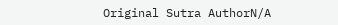Original Sutra AuthorN/A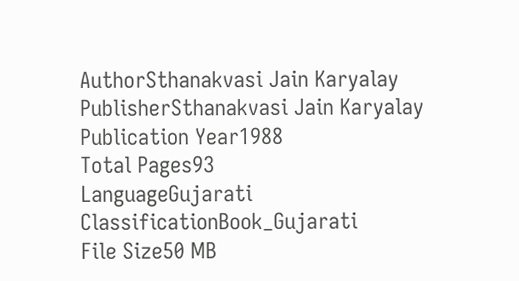AuthorSthanakvasi Jain Karyalay
PublisherSthanakvasi Jain Karyalay
Publication Year1988
Total Pages93
LanguageGujarati
ClassificationBook_Gujarati
File Size50 MB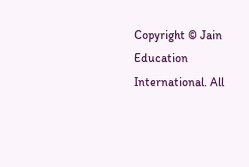Copyright © Jain Education International. All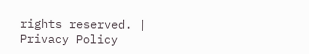rights reserved. | Privacy Policy